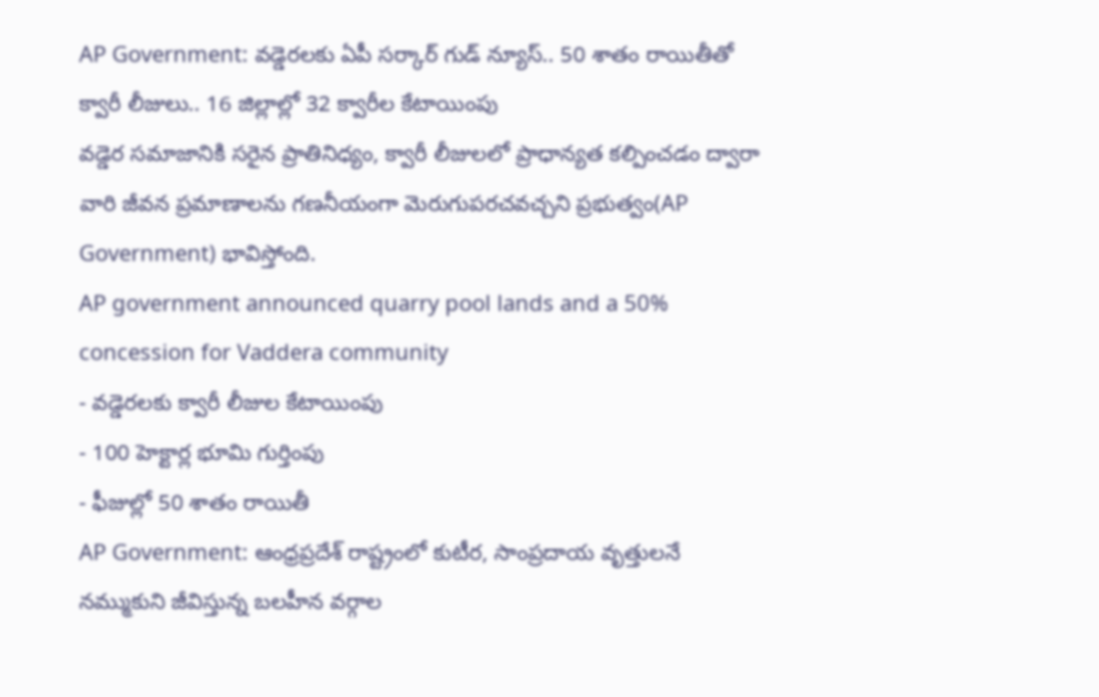AP Government: వడ్డెరలకు ఏపీ సర్కార్ గుడ్ న్యూస్.. 50 శాతం రాయితీతో క్వారీ లీజులు.. 16 జిల్లాల్లో 32 క్వారీల కేటాయింపు
వడ్డెర సమాజానికి సరైన ప్రాతినిధ్యం, క్వారీ లీజులలో ప్రాధాన్యత కల్పించడం ద్వారా వారి జీవన ప్రమాణాలను గణనీయంగా మెరుగుపరచవచ్చని ప్రభుత్వం(AP Government) భావిస్తోంది.
AP government announced quarry pool lands and a 50% concession for Vaddera community
- వడ్డెరలకు క్వారీ లీజుల కేటాయింపు
- 100 హెక్టార్ల భూమి గుర్తింపు
- ఫీజుల్లో 50 శాతం రాయితీ
AP Government: ఆంధ్రప్రదేశ్ రాష్ట్రంలో కుటీర, సాంప్రదాయ వృత్తులనే నమ్ముకుని జీవిస్తున్న బలహీన వర్గాల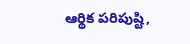ఆర్థిక పరిపుష్టి,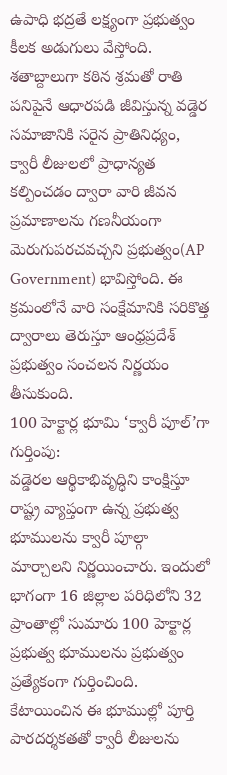ఉపాధి భద్రతే లక్ష్యంగా ప్రభుత్వం కీలక అడుగులు వేస్తోంది. శతాబ్దాలుగా కఠిన శ్రమతో రాతి పనిపైనే ఆధారపడి జీవిస్తున్న వడ్డెర సమాజానికి సరైన ప్రాతినిధ్యం, క్వారీ లీజులలో ప్రాధాన్యత కల్పించడం ద్వారా వారి జీవన ప్రమాణాలను గణనీయంగా మెరుగుపరచవచ్చని ప్రభుత్వం(AP Government) భావిస్తోంది. ఈ క్రమంలోనే వారి సంక్షేమానికి సరికొత్త ద్వారాలు తెరుస్తూ ఆంధ్రప్రదేశ్ ప్రభుత్వం సంచలన నిర్ణయం తీసుకుంది.
100 హెక్టార్ల భూమి ‘క్వారీ పూల్’గా గుర్తింపు:
వడ్డెరల ఆర్థికాభివృద్ధిని కాంక్షిస్తూ రాష్ట్ర వ్యాప్తంగా ఉన్న ప్రభుత్వ భూములను క్వారీ పూల్గా మార్చాలని నిర్ణయించారు. ఇందులో భాగంగా 16 జిల్లాల పరిధిలోని 32 ప్రాంతాల్లో సుమారు 100 హెక్టార్ల ప్రభుత్వ భూములను ప్రభుత్వం ప్రత్యేకంగా గుర్తించింది. కేటాయించిన ఈ భూముల్లో పూర్తి పారదర్శకతతో క్వారీ లీజులను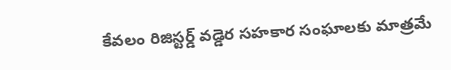కేవలం రిజిస్టర్డ్ వడ్డెర సహకార సంఘాలకు మాత్రమే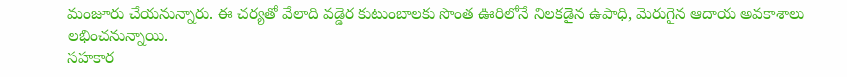మంజూరు చేయనున్నారు. ఈ చర్యతో వేలాది వడ్డెర కుటుంబాలకు సొంత ఊరిలోనే నిలకడైన ఉపాధి, మెరుగైన ఆదాయ అవకాశాలు లభించనున్నాయి.
సహకార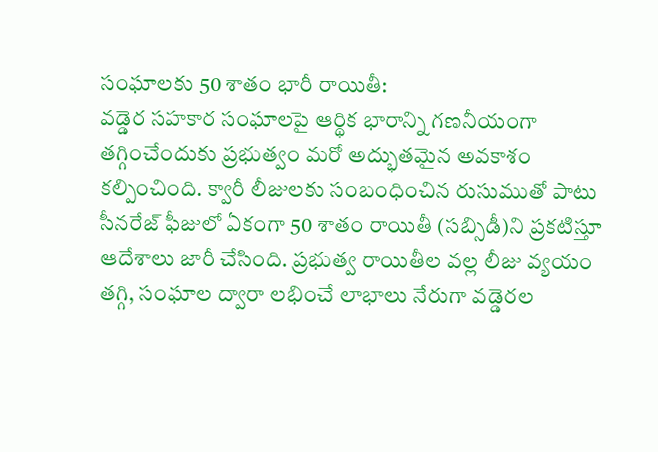సంఘాలకు 50 శాతం భారీ రాయితీ:
వడ్డెర సహకార సంఘాలపై ఆర్థిక భారాన్ని గణనీయంగా తగ్గించేందుకు ప్రభుత్వం మరో అద్భుతమైన అవకాశం కల్పించింది. క్వారీ లీజులకు సంబంధించిన రుసుముతో పాటు సీనరేజ్ ఫీజులో ఏకంగా 50 శాతం రాయితీ (సబ్సిడీ)ని ప్రకటిస్తూ ఆదేశాలు జారీ చేసింది. ప్రభుత్వ రాయితీల వల్ల లీజు వ్యయం తగ్గి, సంఘాల ద్వారా లభించే లాభాలు నేరుగా వడ్డెరల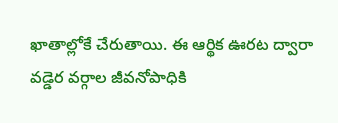ఖాతాల్లోకే చేరుతాయి. ఈ ఆర్థిక ఊరట ద్వారా వడ్డెర వర్గాల జీవనోపాధికి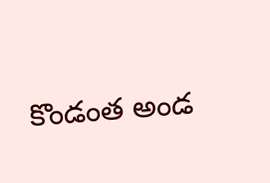కొండంత అండ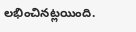లభించినట్లయింది.